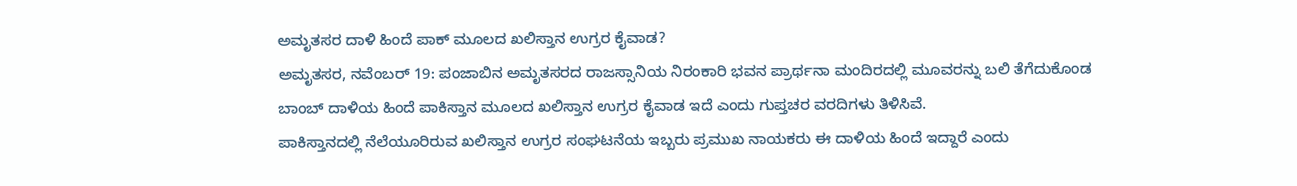ಅಮೃತಸರ ದಾಳಿ ಹಿಂದೆ ಪಾಕ್ ಮೂಲದ ಖಲಿಸ್ತಾನ ಉಗ್ರರ ಕೈವಾಡ?
ಅಮೃತಸರ, ನವೆಂಬರ್ 19: ಪಂಜಾಬಿನ ಅಮೃತಸರದ ರಾಜಸ್ಸಾನಿಯ ನಿರಂಕಾರಿ ಭವನ ಪ್ರಾರ್ಥನಾ ಮಂದಿರದಲ್ಲಿ ಮೂವರನ್ನು ಬಲಿ ತೆಗೆದುಕೊಂಡ ಬಾಂಬ್ ದಾಳಿಯ ಹಿಂದೆ ಪಾಕಿಸ್ತಾನ ಮೂಲದ ಖಲಿಸ್ತಾನ ಉಗ್ರರ ಕೈವಾಡ ಇದೆ ಎಂದು ಗುಪ್ತಚರ ವರದಿಗಳು ತಿಳಿಸಿವೆ.
ಪಾಕಿಸ್ತಾನದಲ್ಲಿ ನೆಲೆಯೂರಿರುವ ಖಲಿಸ್ತಾನ ಉಗ್ರರ ಸಂಘಟನೆಯ ಇಬ್ಬರು ಪ್ರಮುಖ ನಾಯಕರು ಈ ದಾಳಿಯ ಹಿಂದೆ ಇದ್ದಾರೆ ಎಂದು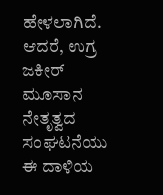ಹೇಳಲಾಗಿದೆ.
ಆದರೆ, ಉಗ್ರ ಜಕೀರ್ ಮೂಸಾನ ನೇತೃತ್ವದ ಸಂಘಟನೆಯು ಈ ದಾಳಿಯ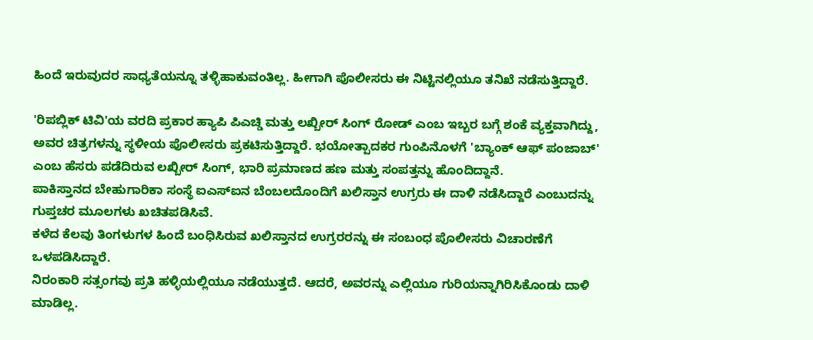ಹಿಂದೆ ಇರುವುದರ ಸಾಧ್ಯತೆಯನ್ನೂ ತಳ್ಳಿಹಾಕುವಂತಿಲ್ಲ. ಹೀಗಾಗಿ ಪೊಲೀಸರು ಈ ನಿಟ್ಟಿನಲ್ಲಿಯೂ ತನಿಖೆ ನಡೆಸುತ್ತಿದ್ದಾರೆ.

'ರಿಪಬ್ಲಿಕ್ ಟಿವಿ'ಯ ವರದಿ ಪ್ರಕಾರ ಹ್ಯಾಪಿ ಪಿಎಚ್ಡಿ ಮತ್ತು ಲಖ್ಬೀರ್ ಸಿಂಗ್ ರೋಡ್ ಎಂಬ ಇಬ್ಬರ ಬಗ್ಗೆ ಶಂಕೆ ವ್ಯಕ್ತವಾಗಿದ್ದು, ಅವರ ಚಿತ್ರಗಳನ್ನು ಸ್ಥಳೀಯ ಪೊಲೀಸರು ಪ್ರಕಟಿಸುತ್ತಿದ್ದಾರೆ. ಭಯೋತ್ಪಾದಕರ ಗುಂಪಿನೊಳಗೆ 'ಬ್ಯಾಂಕ್ ಆಫ್ ಪಂಜಾಬ್' ಎಂಬ ಹೆಸರು ಪಡೆದಿರುವ ಲಖ್ಬೀರ್ ಸಿಂಗ್, ಭಾರಿ ಪ್ರಮಾಣದ ಹಣ ಮತ್ತು ಸಂಪತ್ತನ್ನು ಹೊಂದಿದ್ದಾನೆ.
ಪಾಕಿಸ್ತಾನದ ಬೇಹುಗಾರಿಕಾ ಸಂಸ್ಥೆ ಐಎಸ್ಐನ ಬೆಂಬಲದೊಂದಿಗೆ ಖಲಿಸ್ತಾನ ಉಗ್ರರು ಈ ದಾಳಿ ನಡೆಸಿದ್ದಾರೆ ಎಂಬುದನ್ನು ಗುಪ್ತಚರ ಮೂಲಗಳು ಖಚಿತಪಡಿಸಿವೆ.
ಕಳೆದ ಕೆಲವು ತಿಂಗಳುಗಳ ಹಿಂದೆ ಬಂಧಿಸಿರುವ ಖಲಿಸ್ತಾನದ ಉಗ್ರರರನ್ನು ಈ ಸಂಬಂಧ ಪೊಲೀಸರು ವಿಚಾರಣೆಗೆ ಒಳಪಡಿಸಿದ್ದಾರೆ.
ನಿರಂಕಾರಿ ಸತ್ಸಂಗವು ಪ್ರತಿ ಹಳ್ಳಿಯಲ್ಲಿಯೂ ನಡೆಯುತ್ತದೆ. ಆದರೆ, ಅವರನ್ನು ಎಲ್ಲಿಯೂ ಗುರಿಯನ್ನಾಗಿರಿಸಿಕೊಂಡು ದಾಳಿ ಮಾಡಿಲ್ಲ.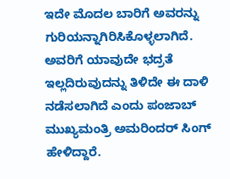ಇದೇ ಮೊದಲ ಬಾರಿಗೆ ಅವರನ್ನು ಗುರಿಯನ್ನಾಗಿರಿಸಿಕೊಳ್ಳಲಾಗಿದೆ. ಅವರಿಗೆ ಯಾವುದೇ ಭದ್ರತೆ ಇಲ್ಲದಿರುವುದನ್ನು ತಿಳಿದೇ ಈ ದಾಳಿ ನಡೆಸಲಾಗಿದೆ ಎಂದು ಪಂಜಾಬ್ ಮುಖ್ಯಮಂತ್ರಿ ಅಮರಿಂದರ್ ಸಿಂಗ್ ಹೇಳಿದ್ದಾರೆ.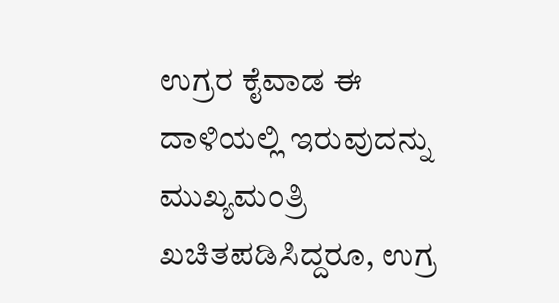ಉಗ್ರರ ಕೈವಾಡ ಈ ದಾಳಿಯಲ್ಲಿ ಇರುವುದನ್ನು ಮುಖ್ಯಮಂತ್ರಿ ಖಚಿತಪಡಿಸಿದ್ದರೂ, ಉಗ್ರ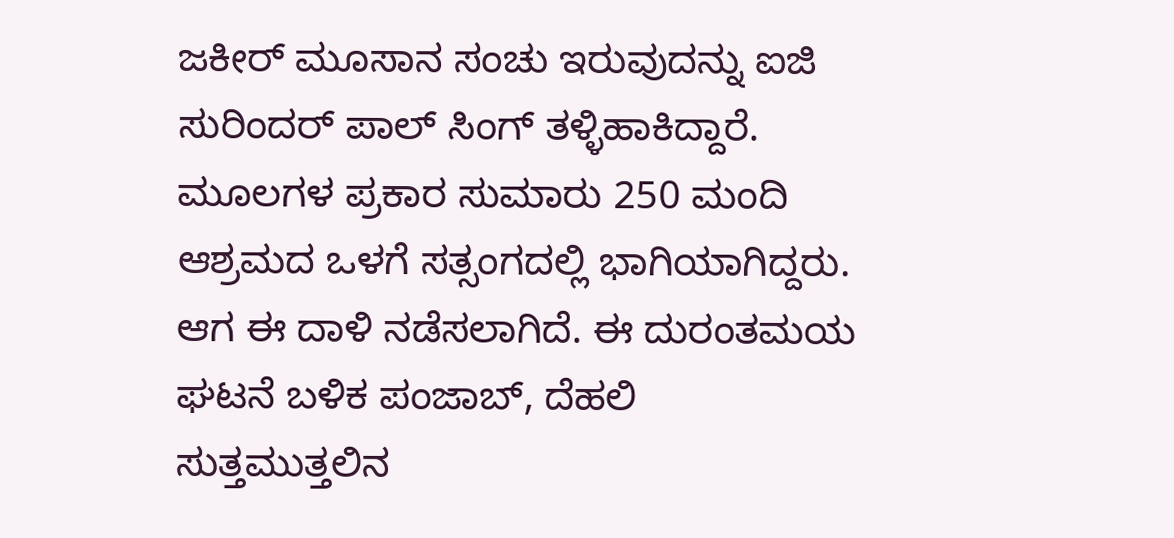ಜಕೀರ್ ಮೂಸಾನ ಸಂಚು ಇರುವುದನ್ನು ಐಜಿ ಸುರಿಂದರ್ ಪಾಲ್ ಸಿಂಗ್ ತಳ್ಳಿಹಾಕಿದ್ದಾರೆ.
ಮೂಲಗಳ ಪ್ರಕಾರ ಸುಮಾರು 250 ಮಂದಿ ಆಶ್ರಮದ ಒಳಗೆ ಸತ್ಸಂಗದಲ್ಲಿ ಭಾಗಿಯಾಗಿದ್ದರು. ಆಗ ಈ ದಾಳಿ ನಡೆಸಲಾಗಿದೆ. ಈ ದುರಂತಮಯ ಘಟನೆ ಬಳಿಕ ಪಂಜಾಬ್, ದೆಹಲಿ ಸುತ್ತಮುತ್ತಲಿನ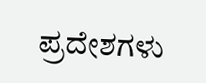ಪ್ರದೇಶಗಳು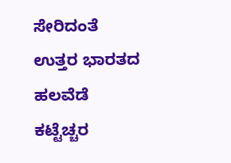ಸೇರಿದಂತೆ ಉತ್ತರ ಭಾರತದ ಹಲವೆಡೆ ಕಟ್ಟೆಚ್ಚರ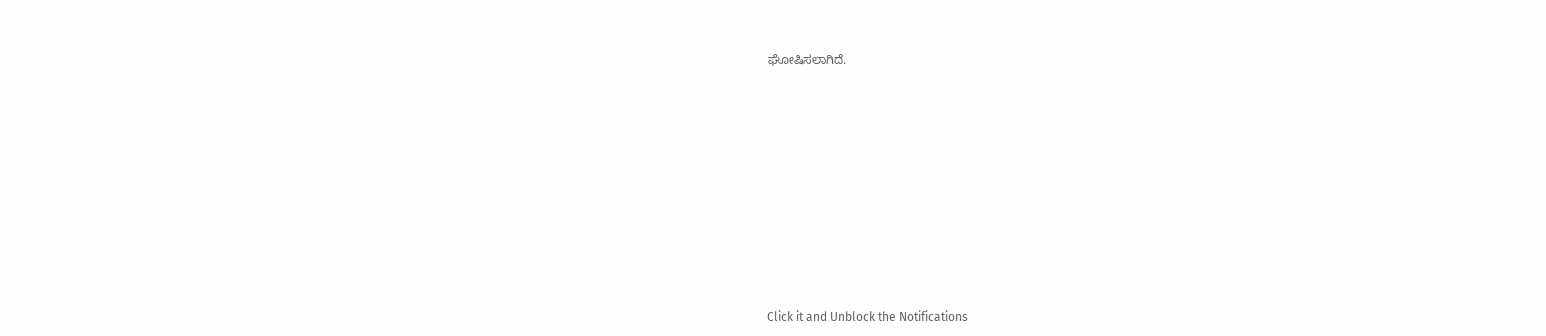ಘೋಷಿಸಲಾಗಿದೆ.












Click it and Unblock the Notifications